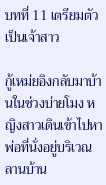บทที่ 11 เตรียมตัวเป็นเจ้าสาว

กู้เหม่ยอิงกลับมาบ้านในช่วงบ่ายโมง หญิงสาวเดินเข้าไปหาพ่อที่นั่งอยู่บริเวณลานบ้าน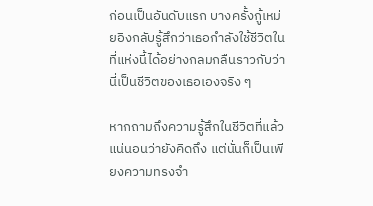ก่อนเป็นอันดับแรก บางครั้งกู้เหม่ยอิงกลับรู้สึกว่าเธอกำลังใช้ชีวิตในที่แห่งนี้ได้อย่างกลมกลืนราวกับว่านี่เป็นชีวิตของเธอเองจริง ๆ

หากถามถึงความรู้สึกในชีวิตที่แล้วแน่นอนว่ายังคิดถึง แต่นั่นก็เป็นเพียงความทรงจำ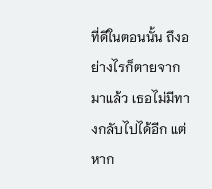ที่ดีในตอนนั้น ถึงอย่างไรก็ตายจากมาแล้ว เธอไม่มีทางกลับไปได้อีก แต่หาก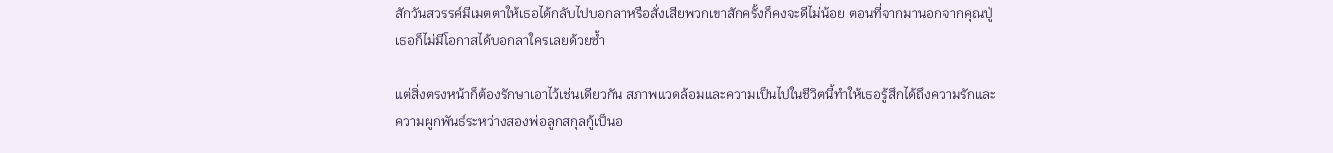สักวันสวรรค์มีเมตตาให้เธอได้กลับไปบอกลาหรือสั่งเสียพวกเขาสักครั้งก็คงจะดีไม่น้อย ตอนที่จากมานอกจากคุณปู่เธอก็ไม่มีโอกาสได้บอกลาใครเลยด้วยซ้ำ

แต่สิ่งตรงหน้าก็ต้องรักษาเอาไว้เช่นเดียวกัน สภาพแวดล้อมและความเป็นไปในชีวิตนี้ทำให้เธอรู้สึกได้ถึงความรักและความผูกพันธ์ระหว่างสองพ่อลูกสกุลกู้เป็นอ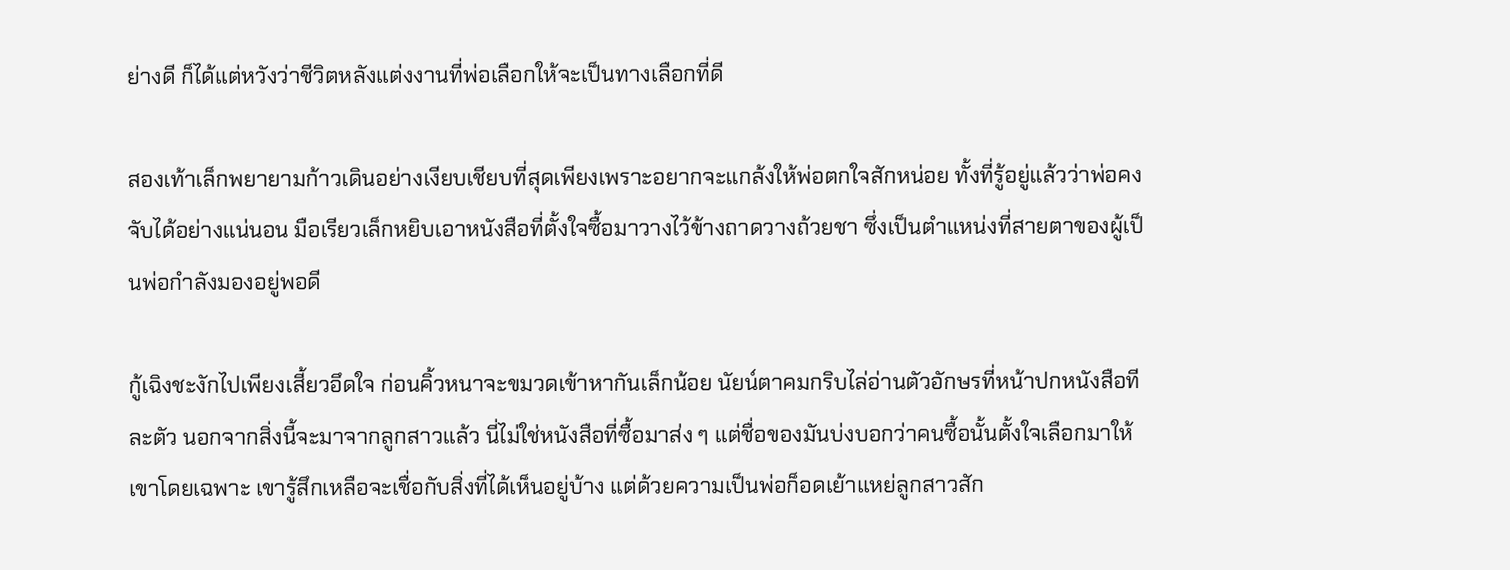ย่างดี ก็ได้แต่หวังว่าชีวิตหลังแต่งงานที่พ่อเลือกให้จะเป็นทางเลือกที่ดี

สองเท้าเล็กพยายามก้าวเดินอย่างเงียบเชียบที่สุดเพียงเพราะอยากจะแกล้งให้พ่อตกใจสักหน่อย ทั้งที่รู้อยู่แล้วว่าพ่อคงจับได้อย่างแน่นอน มือเรียวเล็กหยิบเอาหนังสือที่ตั้งใจซื้อมาวางไว้ข้างถาดวางถ้วยชา ซึ่งเป็นตำแหน่งที่สายตาของผู้เป็นพ่อกำลังมองอยู่พอดี

กู้เฉิงชะงักไปเพียงเสี้ยวอึดใจ ก่อนคิ้วหนาจะขมวดเข้าหากันเล็กน้อย นัยน์ตาคมกริบไล่อ่านตัวอักษรที่หน้าปกหนังสือทีละตัว นอกจากสิ่งนี้จะมาจากลูกสาวแล้ว นี่ไม่ใช่หนังสือที่ซื้อมาส่ง ๆ แต่ชื่อของมันบ่งบอกว่าคนซื้อนั้นตั้งใจเลือกมาให้เขาโดยเฉพาะ เขารู้สึกเหลือจะเชื่อกับสิ่งที่ได้เห็นอยู่บ้าง แต่ด้วยความเป็นพ่อก็อดเย้าแหย่ลูกสาวสัก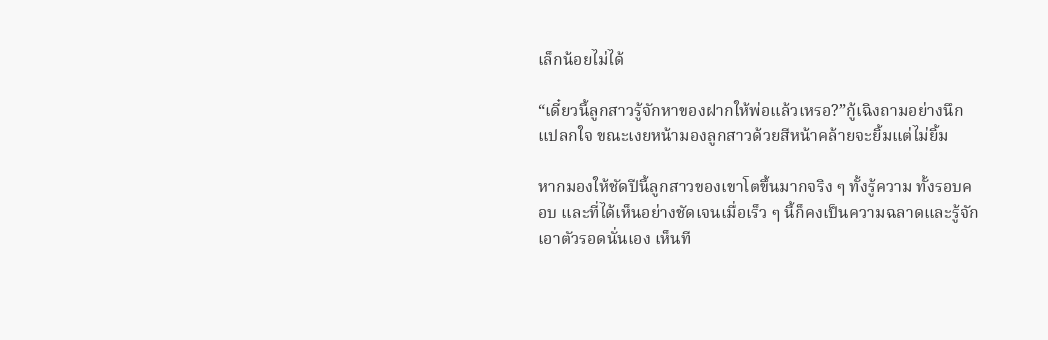เล็กน้อยไม่ได้

“เดี๋ยวนี้ลูกสาวรู้จักหาของฝากให้พ่อแล้วเหรอ?”กู้เฉิงถามอย่างนึกแปลกใจ ขณะเงยหน้ามองลูกสาวด้วยสีหน้าคล้ายจะยิ้มแต่ไม่ยิ้ม

หากมองให้ชัดปีนี้ลูกสาวของเขาโตขึ้นมากจริง ๆ ทั้งรู้ความ ทั้งรอบคอบ และที่ได้เห็นอย่างชัดเจนเมื่อเร็ว ๆ นี้ก็คงเป็นความฉลาดและรู้จักเอาตัวรอดนั่นเอง เห็นที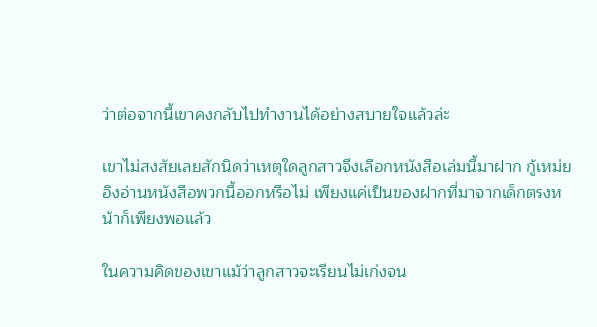ว่าต่อจากนี้เขาคงกลับไปทำงานได้อย่างสบายใจแล้วล่ะ

เขาไม่สงสัยเลยสักนิดว่าเหตุใดลูกสาวจึงเลือกหนังสือเล่มนี้มาฝาก กู้เหม่ยอิงอ่านหนังสือพวกนี้ออกหรือไม่ เพียงแค่เป็นของฝากที่มาจากเด็กตรงหน้าก็เพียงพอแล้ว

ในความคิดของเขาแม้ว่าลูกสาวจะเรียนไม่เก่งจน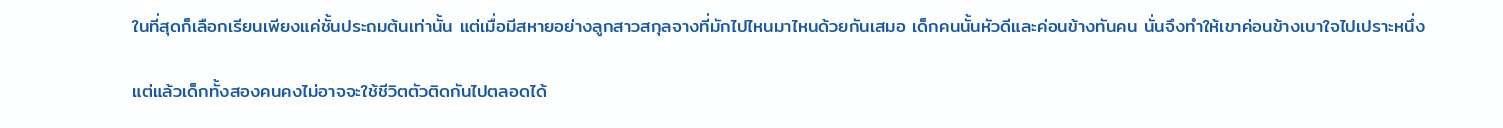ในที่สุดก็เลือกเรียนเพียงแค่ชั้นประถมต้นเท่านั้น แต่เมื่อมีสหายอย่างลูกสาวสกุลจางที่มักไปไหนมาไหนด้วยกันเสมอ เด็กคนนั้นหัวดีและค่อนข้างทันคน นั่นจึงทำให้เขาค่อนข้างเบาใจไปเปราะหนึ่ง

แต่แล้วเด็กทั้งสองคนคงไม่อาจจะใช้ชีวิตตัวติดกันไปตลอดได้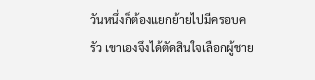วันหนึ่งก็ต้องแยกย้ายไปมีครอบครัว เขาเองจึงได้ตัดสินใจเลือกผู้ชาย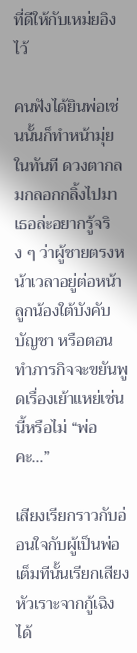ที่ดีให้กับเหม่ยอิงไว้

คนฟังได้ยินพ่อเช่นนั้นก็ทำหน้ามุ่ยในทันที ดวงตากลมกลอกกลิ้งไปมา เธอล่ะอยากรู้จริง ๆ ว่าผู้ชายตรงหน้าเวลาอยู่ต่อหน้าลูกน้องใต้บังคับบัญชา หรือตอนทำภารกิจจะขยันพูดเรื่องเย้าแหย่เช่นนี้หรือไม่ “พ่อคะ…”

เสียงเรียกราวกับอ่อนใจกับผู้เป็นพ่อเต็มทีนั้นเรียกเสียงหัวเราะจากกู้เฉิงได้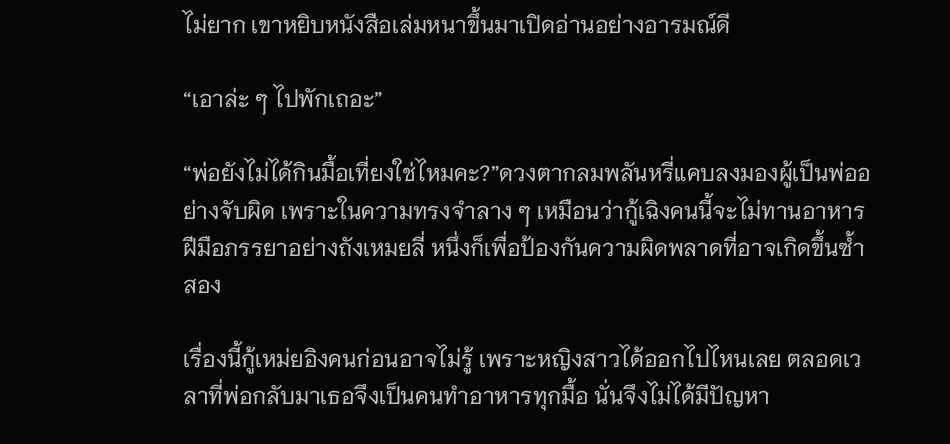ไม่ยาก เขาหยิบหนังสือเล่มหนาขึ้นมาเปิดอ่านอย่างอารมณ์ดี

“เอาล่ะ ๆ ไปพักเถอะ”

“พ่อยังไม่ได้กินมื้อเที่ยงใช่ไหมคะ?”ดวงตากลมพลันหรี่แคบลงมองผู้เป็นพ่ออย่างจับผิด เพราะในความทรงจำลาง ๆ เหมือนว่ากู้เฉิงคนนี้จะไม่ทานอาหารฝีมือภรรยาอย่างถังเหมยลี่ หนึ่งก็เพื่อป้องกันความผิดพลาดที่อาจเกิดขึ้นซ้ำสอง

เรื่องนี้กู้เหม่ยอิงคนก่อนอาจไม่รู้ เพราะหญิงสาวได้ออกไปไหนเลย ตลอดเวลาที่พ่อกลับมาเธอจึงเป็นคนทำอาหารทุกมื้อ นั่นจึงไม่ได้มีปัญหา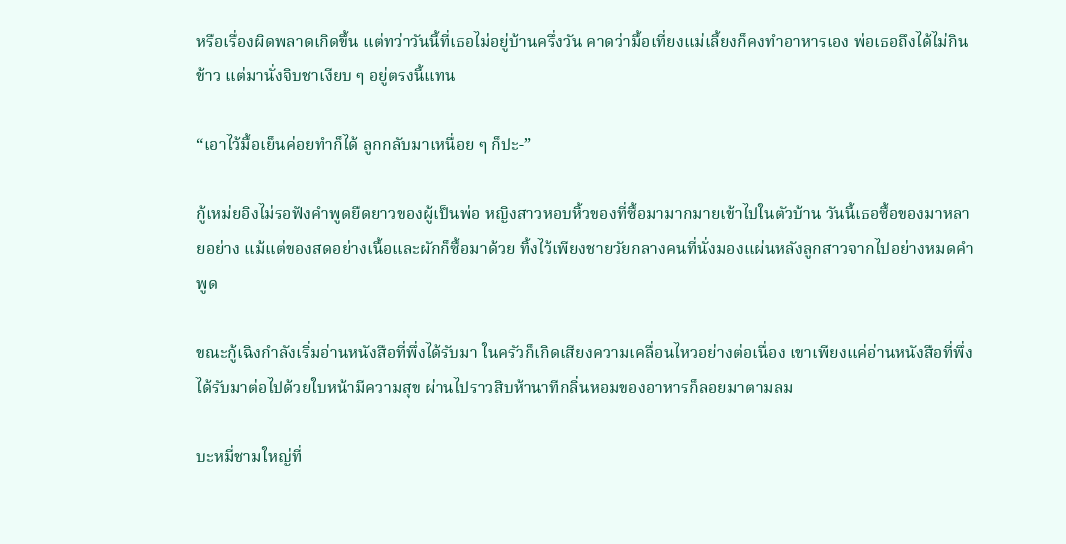หรือเรื่องผิดพลาดเกิดขึ้น แต่ทว่าวันนี้ที่เธอไม่อยู่บ้านครึ่งวัน คาดว่ามื้อเที่ยงแม่เลี้ยงก็คงทำอาหารเอง พ่อเธอถึงได้ไม่กินข้าว แต่มานั่งจิบชาเงียบ ๆ อยู่ตรงนี้แทน

“เอาไว้มื้อเย็นค่อยทำก็ได้ ลูกกลับมาเหนื่อย ๆ ก็ปะ-”

กู้เหม่ยอิงไม่รอฟังคำพูดยืดยาวของผู้เป็นพ่อ หญิงสาวหอบหิ้วของที่ซื้อมามากมายเข้าไปในตัวบ้าน วันนี้เธอซื้อของมาหลายอย่าง แม้แต่ของสดอย่างเนื้อและผักก็ซื้อมาด้วย ทิ้งไว้เพียงชายวัยกลางคนที่นั่งมองแผ่นหลังลูกสาวจากไปอย่างหมดคำพูด

ขณะกู้เฉิงกำลังเริ่มอ่านหนังสือที่พึ่งได้รับมา ในครัวก็เกิดเสียงความเคลื่อนไหวอย่างต่อเนื่อง เขาเพียงแค่อ่านหนังสือที่พึ่งได้รับมาต่อไปด้วยใบหน้ามีความสุข ผ่านไปราวสิบห้านาทีกลิ่นหอมของอาหารก็ลอยมาตามลม

บะหมี่ชามใหญ่ที่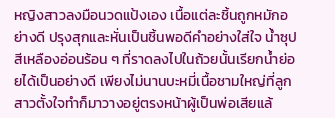หญิงสาวลงมือนวดแป้งเอง เนื้อแต่ละชิ้นถูกหมักอย่างดี ปรุงสุกและหั่นเป็นชิ้นพอดีคำอย่างใส่ใจ น้ำซุปสีเหลืองอ่อนร้อน ๆ ที่ราดลงไปในถ้วยนั้นเรียกน้ำย่อยได้เป็นอย่างดี เพียงไม่นานบะหมี่เนื้อชามใหญ่ที่ลูกสาวตั้งใจทำก็มาวางอยู่ตรงหน้าผู้เป็นพ่อเสียแล้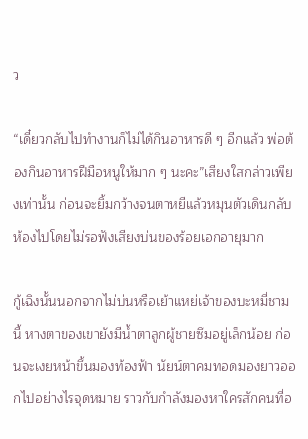ว

“เดี๋ยวกลับไปทำงานก็ไม่ได้กินอาหารดี ๆ อีกแล้ว พ่อต้องกินอาหารฝีมือหนูให้มาก ๆ นะคะ”เสียงใสกล่าวเพียงเท่านั้น ก่อนจะยิ้มกว้างจนตาหยีแล้วหมุนตัวเดินกลับห้องไปโดยไม่รอฟังเสียงบ่นของร้อยเอกอายุมาก

กู้เฉิงนั้นนอกจากไม่บ่นหรือเย้าแหย่เจ้าของบะหมี่ชามนี้ หางตาของเขายังมีน้ำตาลูกผู้ชายซึมอยู่เล็กน้อย ก่อนจะเงยหน้าขึ้นมองท้องฟ้า นัยน์ตาคมทอดมองยาวออกไปอย่างไรจุดหมาย ราวกับกำลังมองหาใครสักคนที่อ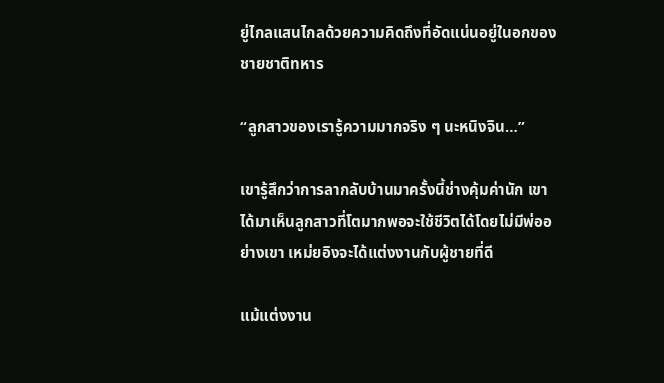ยู่ไกลแสนไกลด้วยความคิดถึงที่อัดแน่นอยู่ในอกของชายชาติทหาร

“ลูกสาวของเรารู้ความมากจริง ๆ นะหนิงจิน…”

เขารู้สึกว่าการลากลับบ้านมาครั้งนี้ช่างคุ้มค่านัก เขาได้มาเห็นลูกสาวที่โตมากพอจะใช้ชีวิตได้โดยไม่มีพ่ออย่างเขา เหม่ยอิงจะได้แต่งงานกับผู้ชายที่ดี

แม้แต่งงาน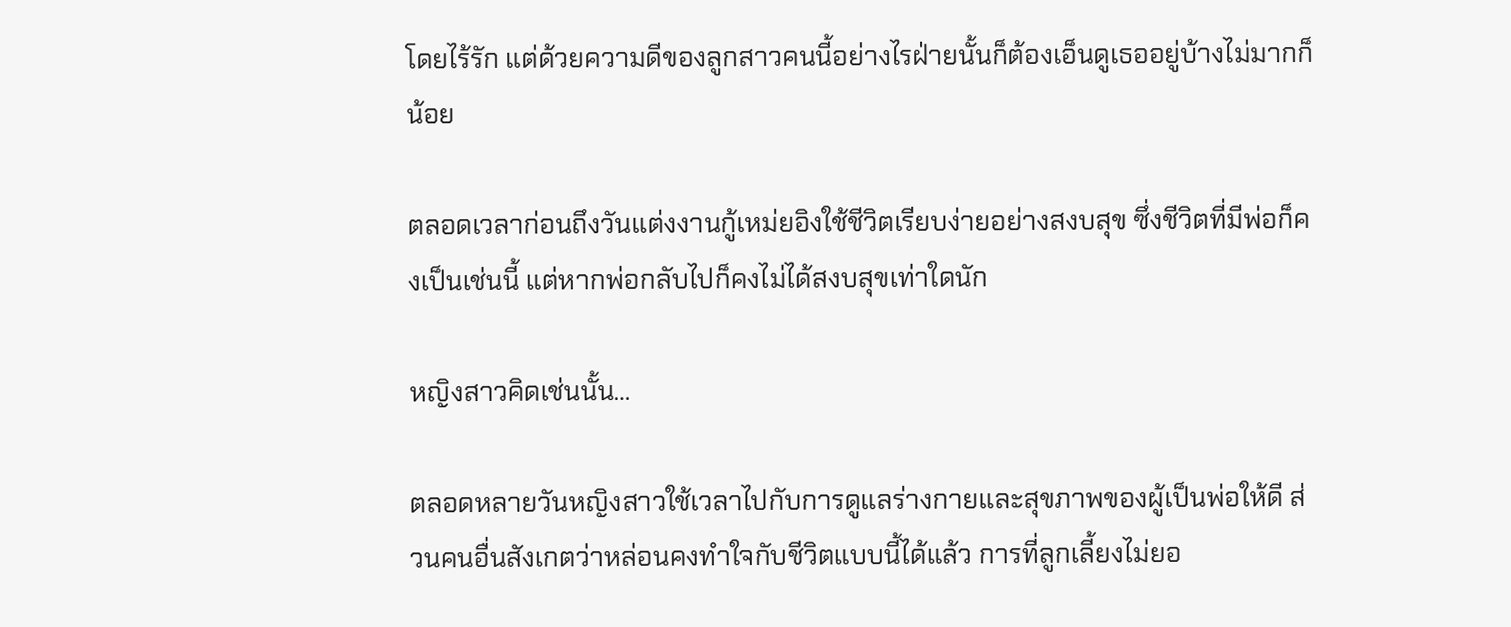โดยไร้รัก แต่ด้วยความดีของลูกสาวคนนี้อย่างไรฝ่ายนั้นก็ต้องเอ็นดูเธออยู่บ้างไม่มากก็น้อย

ตลอดเวลาก่อนถึงวันแต่งงานกู้เหม่ยอิงใช้ชีวิตเรียบง่ายอย่างสงบสุข ซึ่งชีวิตที่มีพ่อก็คงเป็นเช่นนี้ แต่หากพ่อกลับไปก็คงไม่ได้สงบสุขเท่าใดนัก

หญิงสาวคิดเช่นนั้น…

ตลอดหลายวันหญิงสาวใช้เวลาไปกับการดูแลร่างกายและสุขภาพของผู้เป็นพ่อให้ดี ส่วนคนอื่นสังเกตว่าหล่อนคงทำใจกับชีวิตแบบนี้ได้แล้ว การที่ลูกเลี้ยงไม่ยอ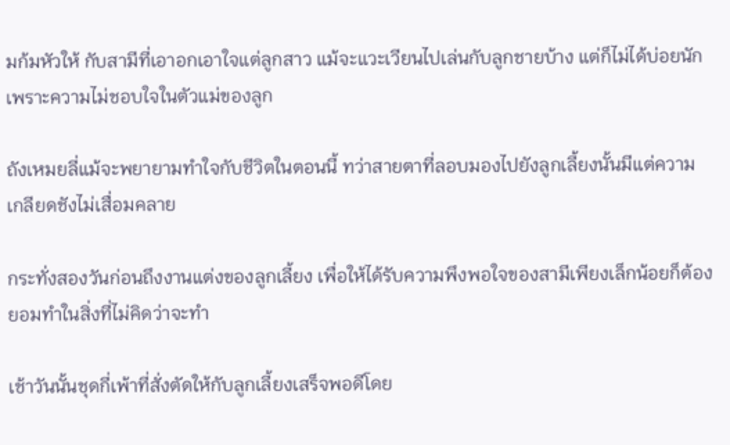มก้มหัวให้ กับสามีที่เอาอกเอาใจแต่ลูกสาว แม้จะแวะเวียนไปเล่นกับลูกชายบ้าง แต่ก็ไม่ได้บ่อยนัก เพราะความไม่ชอบใจในตัวแม่ของลูก

ถังเหมยลี่แม้จะพยายามทำใจกับชีวิตในตอนนี้ ทว่าสายตาที่ลอบมองไปยังลูกเลี้ยงนั้นมีแต่ความเกลียดชังไม่เสื่อมคลาย

กระทั่งสองวันก่อนถึงงานแต่งของลูกเลี้ยง เพื่อให้ได้รับความพึงพอใจของสามีเพียงเล็กน้อยก็ต้องยอมทำในสิ่งที่ไม่คิดว่าจะทำ

เช้าวันนั้นชุดกี่เพ้าที่สั่งตัดให้กับลูกเลี้ยงเสร็จพอดีโดย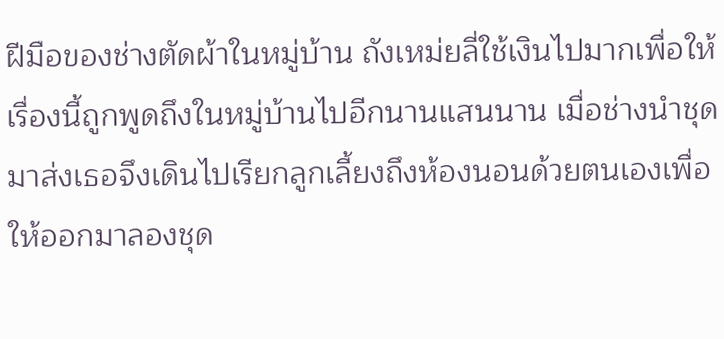ฝีมือของช่างตัดผ้าในหมู่บ้าน ถังเหม่ยลี่ใช้เงินไปมากเพื่อให้เรื่องนี้ถูกพูดถึงในหมู่บ้านไปอีกนานแสนนาน เมื่อช่างนำชุดมาส่งเธอจึงเดินไปเรียกลูกเลี้ยงถึงห้องนอนด้วยตนเองเพื่อให้ออกมาลองชุด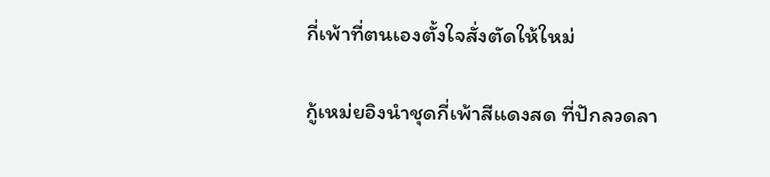กี่เพ้าที่ตนเองตั้งใจสั่งตัดให้ใหม่

กู้เหม่ยอิงนำชุดกี่เพ้าสีแดงสด ที่ปักลวดลา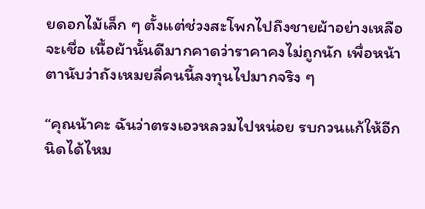ยดอกไม้เล็ก ๆ ตั้งแต่ช่วงสะโพกไปถึงชายผ้าอย่างเหลือจะเชื่อ เนื้อผ้านั้นดีมากคาดว่าราคาคงไม่ถูกนัก เพื่อหน้าตานับว่าถังเหมยลี่คนนี้ลงทุนไปมากจริง ๆ

“คุณน้าคะ ฉันว่าตรงเอวหลวมไปหน่อย รบกวนแก้ให้อีกนิดได้ไหม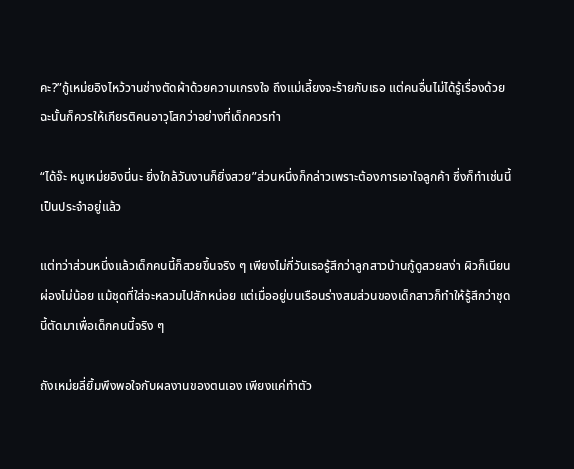คะ?”กู้เหม่ยอิงไหว้วานช่างตัดผ้าด้วยความเกรงใจ ถึงแม่เลี้ยงจะร้ายกับเธอ แต่คนอื่นไม่ได้รู้เรื่องด้วย ฉะนั้นก็ควรให้เกียรติคนอาวุโสกว่าอย่างที่เด็กควรทำ

“ได้จ๊ะ หนูเหม่ยอิงนี่นะ ยิ่งใกล้วันงานก็ยิ่งสวย”ส่วนหนึ่งก็กล่าวเพราะต้องการเอาใจลูกค้า ซึ่งก็ทำเช่นนี้เป็นประจำอยู่แล้ว

แต่ทว่าส่วนหนึ่งแล้วเด็กคนนี้ก็สวยขึ้นจริง ๆ เพียงไม่กี่วันเธอรู้สึกว่าลูกสาวบ้านกู้ดูสวยสง่า ผิวก็เนียนผ่องไม่น้อย แม้ชุดที่ใส่จะหลวมไปสักหน่อย แต่เมื่ออยู่บนเรือนร่างสมส่วนของเด็กสาวก็ทำให้รู้สึกว่าชุดนี้ตัดมาเพื่อเด็กคนนี้จริง ๆ

ถังเหม่ยลี่ยิ้มพึงพอใจกับผลงานของตนเอง เพียงแค่ทำตัว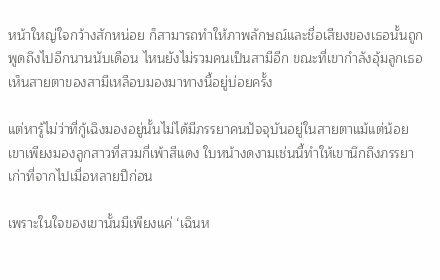หน้าใหญ่ใจกว้างสักหน่อย ก็สามารถทำให้ภาพลักษณ์และชื่อเสียงของเธอนั้นถูกพูดถึงไปอีกนานนับเดือน ไหนยังไม่รวมคนเป็นสามีอีก ขณะที่เขากำลังอุ้มลูกเธอเห็นสายตาของสามีเหลือบมองมาทางนี้อยู่บ่อยครั้ง

แต่หารู้ไม่ว่าที่กู้เฉิงมองอยู่นั้นไม่ได้มีภรรยาคนปัจจุบันอยู่ในสายตาแม้แต่น้อย เขาเพียงมองลูกสาวที่สวมกี่เพ้าสีแดง ใบหน้างดงามเช่นนี้ทำให้เขานึกถึงภรรยาเก่าที่จากไปเมื่อหลายปีก่อน

เพราะในใจของเขานั้นมีเพียงแค่ ‘เฉินห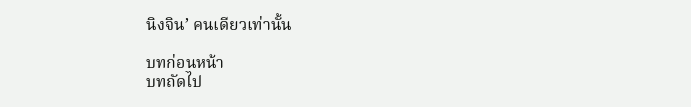นิงจิน’ คนเดียวเท่านั้น

บทก่อนหน้า
บทถัดไป